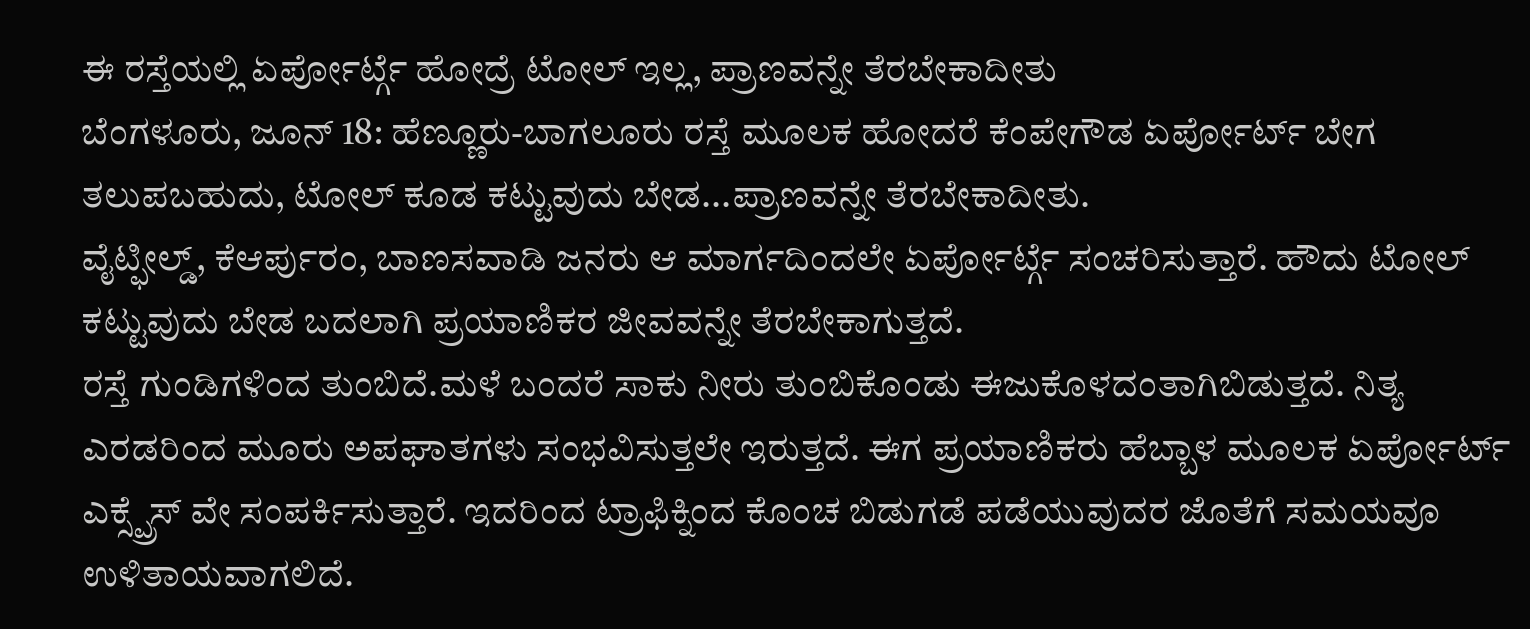ಈ ರಸ್ತೆಯಲ್ಲಿ ಏರ್ಪೋರ್ಟ್ಗೆ ಹೋದ್ರೆ ಟೋಲ್ ಇಲ್ಲ, ಪ್ರಾಣವನ್ನೇ ತೆರಬೇಕಾದೀತು
ಬೆಂಗಳೂರು, ಜೂನ್ 18: ಹೆಣ್ಣೂರು-ಬಾಗಲೂರು ರಸ್ತೆ ಮೂಲಕ ಹೋದರೆ ಕೆಂಪೇಗೌಡ ಏರ್ಪೋರ್ಟ್ ಬೇಗ ತಲುಪಬಹುದು, ಟೋಲ್ ಕೂಡ ಕಟ್ಟುವುದು ಬೇಡ...ಪ್ರಾಣವನ್ನೇ ತೆರಬೇಕಾದೀತು.
ವೈಟ್ಫೀಲ್ಡ್, ಕೆಆರ್ಪುರಂ, ಬಾಣಸವಾಡಿ ಜನರು ಆ ಮಾರ್ಗದಿಂದಲೇ ಏರ್ಪೋರ್ಟ್ಗೆ ಸಂಚರಿಸುತ್ತಾರೆ. ಹೌದು ಟೋಲ್ ಕಟ್ಟುವುದು ಬೇಡ ಬದಲಾಗಿ ಪ್ರಯಾಣಿಕರ ಜೀವವನ್ನೇ ತೆರಬೇಕಾಗುತ್ತದೆ.
ರಸ್ತೆ ಗುಂಡಿಗಳಿಂದ ತುಂಬಿದೆ.ಮಳೆ ಬಂದರೆ ಸಾಕು ನೀರು ತುಂಬಿಕೊಂಡು ಈಜುಕೊಳದಂತಾಗಿಬಿಡುತ್ತದೆ. ನಿತ್ಯ ಎರಡರಿಂದ ಮೂರು ಅಪಘಾತಗಳು ಸಂಭವಿಸುತ್ತಲೇ ಇರುತ್ತದೆ. ಈಗ ಪ್ರಯಾಣಿಕರು ಹೆಬ್ಬಾಳ ಮೂಲಕ ಏರ್ಪೋರ್ಟ್ ಎಕ್ಸ್ಪ್ರೆಸ್ ವೇ ಸಂಪರ್ಕಿಸುತ್ತಾರೆ. ಇದರಿಂದ ಟ್ರಾಫಿಕ್ನಿಂದ ಕೊಂಚ ಬಿಡುಗಡೆ ಪಡೆಯುವುದರ ಜೊತೆಗೆ ಸಮಯವೂ ಉಳಿತಾಯವಾಗಲಿದೆ.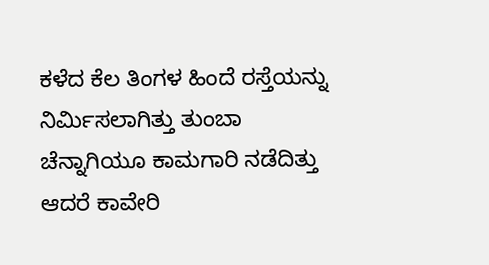ಕಳೆದ ಕೆಲ ತಿಂಗಳ ಹಿಂದೆ ರಸ್ತೆಯನ್ನು ನಿರ್ಮಿಸಲಾಗಿತ್ತು ತುಂಬಾ ಚೆನ್ನಾಗಿಯೂ ಕಾಮಗಾರಿ ನಡೆದಿತ್ತು ಆದರೆ ಕಾವೇರಿ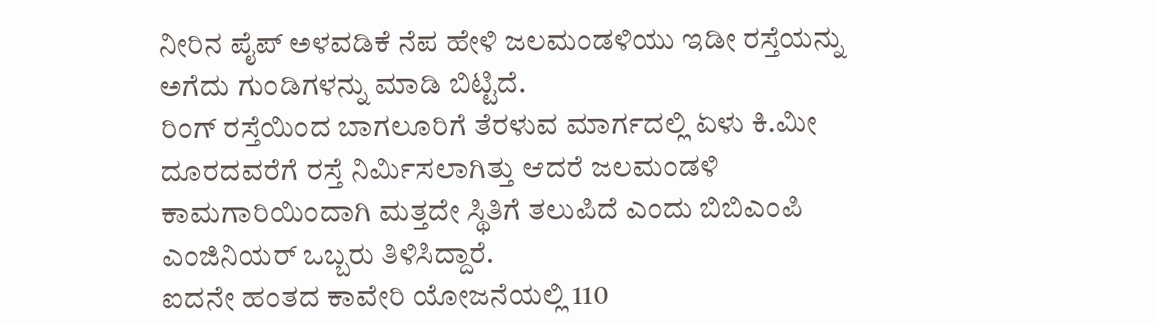ನೀರಿನ ಪೈಪ್ ಅಳವಡಿಕೆ ನೆಪ ಹೇಳಿ ಜಲಮಂಡಳಿಯು ಇಡೀ ರಸ್ತೆಯನ್ನು ಅಗೆದು ಗುಂಡಿಗಳನ್ನು ಮಾಡಿ ಬಿಟ್ಟಿದೆ.
ರಿಂಗ್ ರಸ್ತೆಯಿಂದ ಬಾಗಲೂರಿಗೆ ತೆರಳುವ ಮಾರ್ಗದಲ್ಲಿ ಏಳು ಕಿ.ಮೀ ದೂರದವರೆಗೆ ರಸ್ತೆ ನಿರ್ಮಿಸಲಾಗಿತ್ತು ಆದರೆ ಜಲಮಂಡಳಿ ಕಾಮಗಾರಿಯಿಂದಾಗಿ ಮತ್ತದೇ ಸ್ಥಿತಿಗೆ ತಲುಪಿದೆ ಎಂದು ಬಿಬಿಎಂಪಿ ಎಂಜಿನಿಯರ್ ಒಬ್ಬರು ತಿಳಿಸಿದ್ದಾರೆ.
ಐದನೇ ಹಂತದ ಕಾವೇರಿ ಯೋಜನೆಯಲ್ಲಿ 110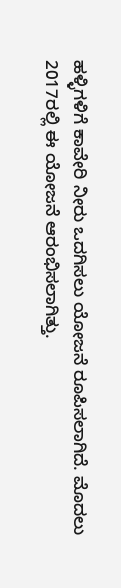ಹಳ್ಳಿಗಳಿಗೆ ಕಾವೇರಿ ನೀರು ಒದಗಿಸಲು ಯೋಜನೆ ರೂಪಿಸಲಾಗಿದೆ. ಮೊದಲು 2017ರಲ್ಲಿ ಈ ಯೋಜನೆ ಆರಂಭಿಸಲಾಗಿತ್ತು.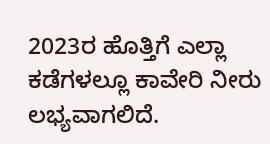2023ರ ಹೊತ್ತಿಗೆ ಎಲ್ಲಾ ಕಡೆಗಳಲ್ಲೂ ಕಾವೇರಿ ನೀರು ಲಭ್ಯವಾಗಲಿದೆ.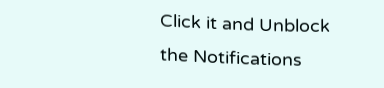Click it and Unblock the Notifications